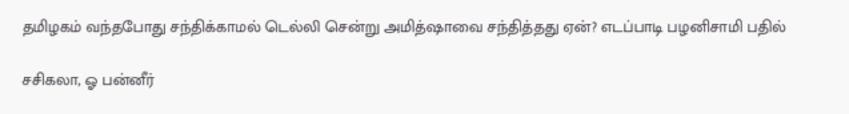தமிழகம் வந்தபோது சந்திக்காமல் டெல்லி சென்று அமித்ஷாவை சந்தித்தது ஏன்? எடப்பாடி பழனிசாமி பதில்

சசிகலா, ஓ பன்னீர்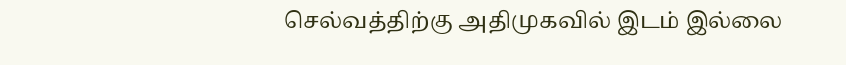செல்வத்திற்கு அதிமுகவில் இடம் இல்லை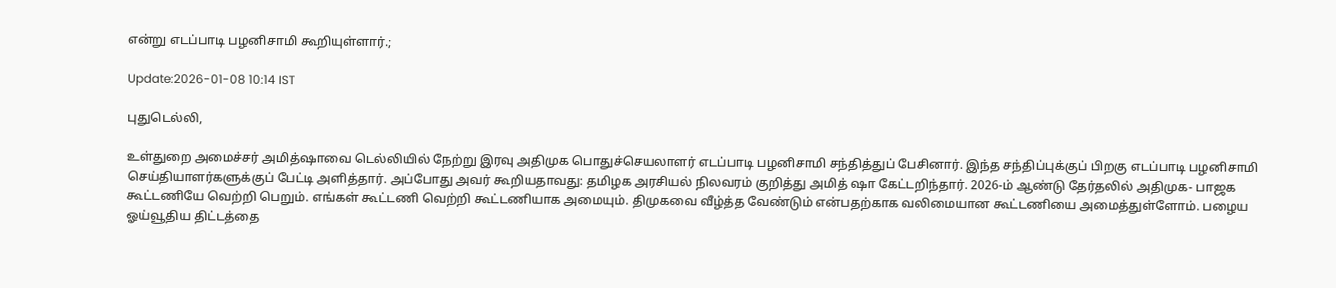என்று எடப்பாடி பழனிசாமி கூறியுள்ளார்.;

Update:2026-01-08 10:14 IST

புதுடெல்லி,

உள்துறை அமைச்சர் அமித்ஷாவை டெல்லியில் நேற்று இரவு அதிமுக பொதுச்செயலாளர் எடப்பாடி பழனிசாமி சந்தித்துப் பேசினார். இந்த சந்திப்புக்குப் பிறகு எடப்பாடி பழனிசாமி செய்தியாளர்களுக்குப் பேட்டி அளித்தார். அப்போது அவர் கூறியதாவது: தமிழக அரசியல் நிலவரம் குறித்து அமித் ஷா கேட்டறிந்தார். 2026-ம் ஆண்டு தேர்தலில் அதிமுக- பாஜக கூட்டணியே வெற்றி பெறும். எங்கள் கூட்டணி வெற்றி கூட்டணியாக அமையும். திமுகவை வீழ்த்த வேண்டும் என்பதற்காக வலிமையான கூட்டணியை அமைத்துள்ளோம். பழைய ஓய்வூதிய திட்டத்தை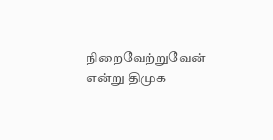நிறைவேற்றுவேன் என்று திமுக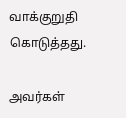வாக்குறுதி கொடுத்தது.

அவர்கள்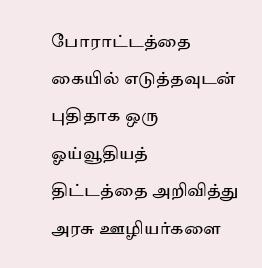போராட்டத்தை கையில் எடுத்தவுடன் புதிதாக ஒரு ஓய்வூதியத் திட்டத்தை அறிவித்து அரசு ஊழியர்களை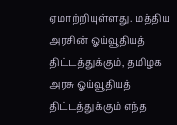ஏமாற்றியுள்ளது. மத்திய அரசின் ஓய்வூதியத் திட்டத்துக்கும், தமிழக அரசு ஓய்வூதியத் திட்டத்துக்கும் எந்த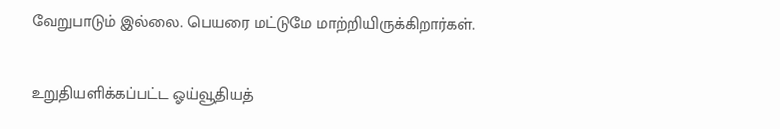வேறுபாடும் இல்லை. பெயரை மட்டுமே மாற்றியிருக்கிறார்கள்.

உறுதியளிக்கப்பட்ட ஓய்வூதியத்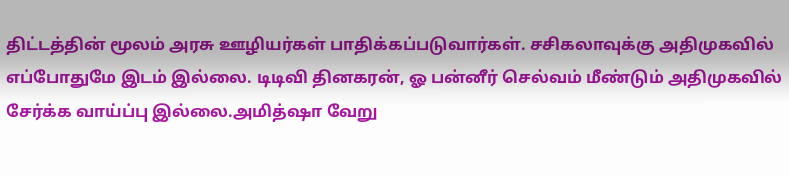திட்டத்தின் மூலம் அரசு ஊழியர்கள் பாதிக்கப்படுவார்கள். சசிகலாவுக்கு அதிமுகவில் எப்போதுமே இடம் இல்லை. டிடிவி தினகரன், ஓ பன்னீர் செல்வம் மீண்டும் அதிமுகவில் சேர்க்க வாய்ப்பு இல்லை.அமித்ஷா வேறு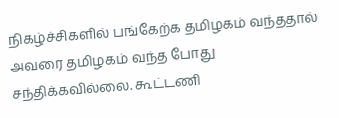நிகழ்ச்சிகளில் பங்கேற்க தமிழகம் வந்ததால் அவரை தமிழகம் வந்த போது சந்திக்கவில்லை. கூட்டணி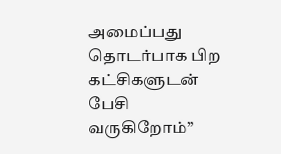அமைப்பது தொடர்பாக பிற கட்சிகளுடன் பேசி வருகிறோம்”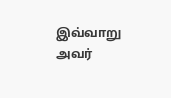இவ்வாறு அவர்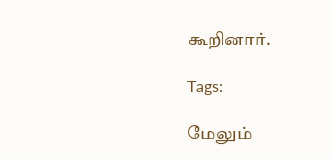கூறினார்.

Tags:

மேலும்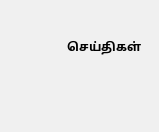செய்திகள்